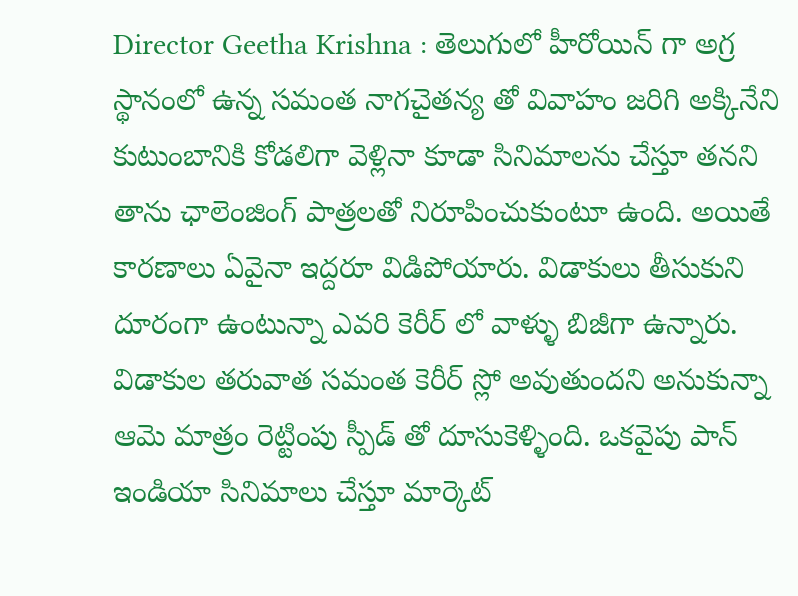Director Geetha Krishna : తెలుగులో హీరోయిన్ గా అగ్ర స్థానంలో ఉన్న సమంత నాగచైతన్య తో వివాహం జరిగి అక్కినేని కుటుంబానికి కోడలిగా వెళ్లినా కూడా సినిమాలను చేస్తూ తనని తాను ఛాలెంజింగ్ పాత్రలతో నిరూపించుకుంటూ ఉంది. అయితే కారణాలు ఏవైనా ఇద్దరూ విడిపోయారు. విడాకులు తీసుకుని దూరంగా ఉంటున్నా ఎవరి కెరీర్ లో వాళ్ళు బిజీగా ఉన్నారు. విడాకుల తరువాత సమంత కెరీర్ స్లో అవుతుందని అనుకున్నా ఆమె మాత్రం రెట్టింపు స్పీడ్ తో దూసుకెళ్ళింది. ఒకవైపు పాన్ ఇండియా సినిమాలు చేస్తూ మార్కెట్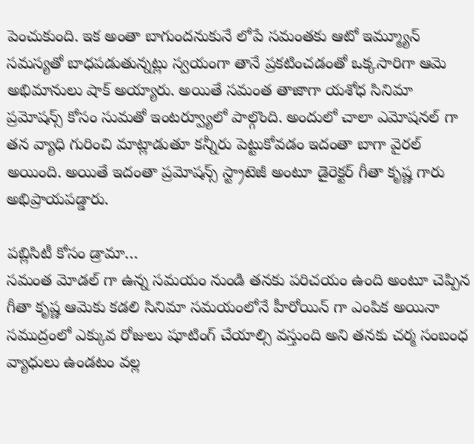పెంచుకుంది. ఇక అంతా బాగుందనుకునే లోపే సమంతకు ఆటో ఇమ్మ్యూన్ సమస్యతో బాధపడుతున్నట్లు స్వయంగా తానే ప్రకటించడంతో ఒక్కసారిగా ఆమె అభిమానులు షాక్ అయ్యారు. అయితే సమంత తాజాగా యశోధ సినిమా ప్రమోషన్స్ కోసం సుమతో ఇంటర్వ్యూలో పాల్గొంది. అందులో చాలా ఎమోషనల్ గా తన వ్యాధి గురించి మాట్లాడుతూ కన్నీరు పెట్టుకోవడం ఇదంతా బాగా వైరల్ అయింది. అయితే ఇదంతా ప్రమోషన్స్ స్ట్రాటెజీ అంటూ డైరెక్టర్ గీతా కృష్ణ గారు అభిప్రాయపడ్డారు.

పబ్లిసిటీ కోసం డ్రామా…
సమంత మోడల్ గా ఉన్న సమయం నుండి తనకు పరిచయం ఉంది అంటూ చెప్పిన గీతా కృష్ణ ఆమెకు కడలి సినిమా సమయంలోనే హీరోయిన్ గా ఎంపిక అయినా సముద్రంలో ఎక్కువ రోజులు షూటింగ్ చేయాల్సి వస్తుంది అని తనకు చర్మ సంబంధ వ్యాధులు ఉండటం వల్ల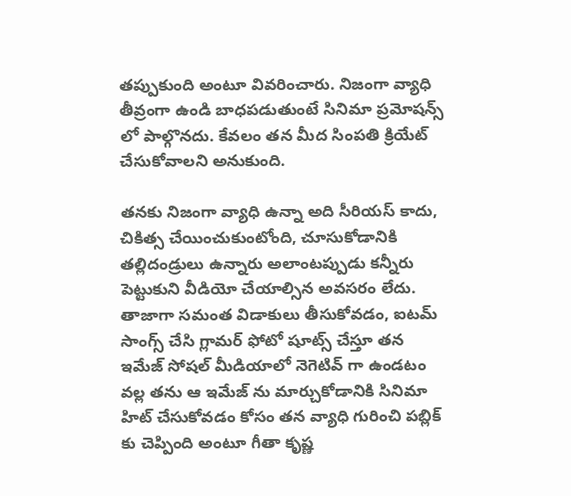తప్పుకుంది అంటూ వివరించారు. నిజంగా వ్యాధి తీవ్రంగా ఉండి బాధపడుతుంటే సినిమా ప్రమోషన్స్ లో పాల్గొనదు. కేవలం తన మీద సింపతి క్రియేట్ చేసుకోవాలని అనుకుంది.

తనకు నిజంగా వ్యాధి ఉన్నా అది సీరియస్ కాదు, చికిత్స చేయించుకుంటోంది, చూసుకోడానికి తల్లిదండ్రులు ఉన్నారు అలాంటప్పుడు కన్నీరు పెట్టుకుని వీడియో చేయాల్సిన అవసరం లేదు. తాజాగా సమంత విడాకులు తీసుకోవడం, ఐటమ్ సాంగ్స్ చేసి గ్లామర్ ఫోటో షూట్స్ చేస్తూ తన ఇమేజ్ సోషల్ మీడియాలో నెగెటివ్ గా ఉండటం వల్ల తను ఆ ఇమేజ్ ను మార్చుకోడానికి సినిమా హిట్ చేసుకోవడం కోసం తన వ్యాధి గురించి పబ్లిక్ కు చెప్పింది అంటూ గీతా కృష్ణ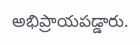అభిప్రాయపడ్డారు.